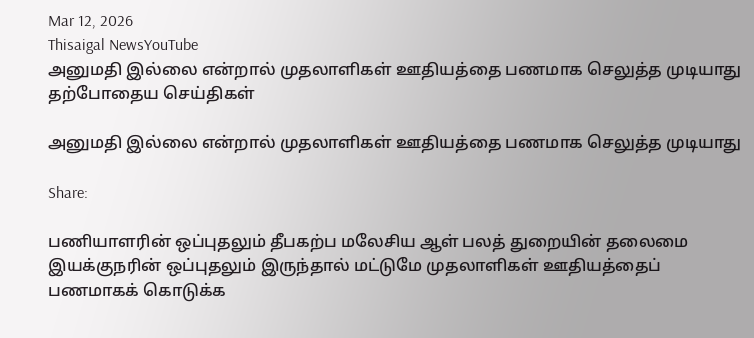Mar 12, 2026
Thisaigal NewsYouTube
அனுமதி இல்லை என்றால் முதலாளிகள் ஊதியத்தை பணமாக செலுத்த முடியாது
தற்போதைய செய்திகள்

அனுமதி இல்லை என்றால் முதலாளிகள் ஊதியத்தை பணமாக செலுத்த முடியாது

Share:

பணியாளரின் ஒப்புதலும் தீபகற்ப மலேசிய ஆள் பலத் துறையின் தலைமை இயக்குநரின் ஒப்புதலும் இருந்தால் மட்டுமே முதலாளிகள் ஊதியத்தைப் பணமாகக் கொடுக்க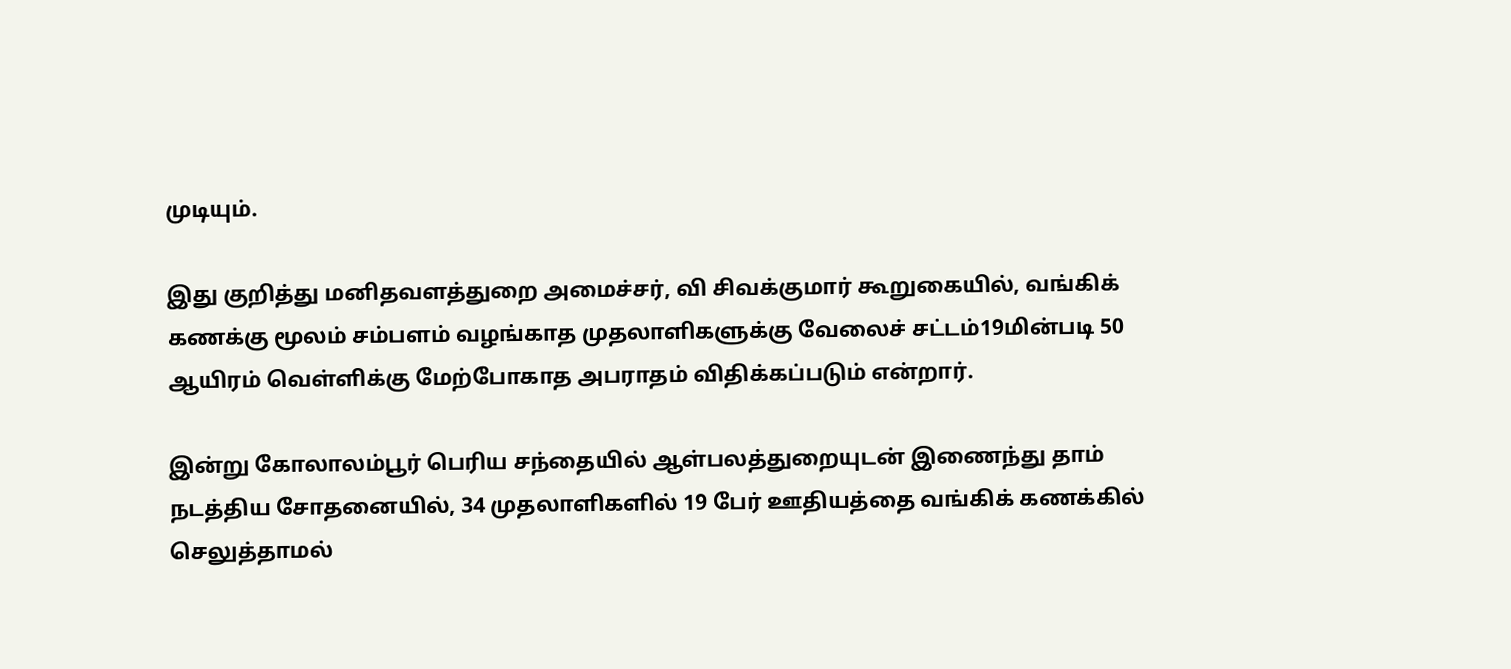முடியும்.

இது குறித்து மனிதவளத்துறை அமைச்சர், வி சிவக்குமார் கூறுகையில், வங்கிக் கணக்கு மூலம் சம்பளம் வழங்காத முதலாளிகளுக்கு வேலைச் சட்டம்19மின்படி 50 ஆயிரம் வெள்ளிக்கு மேற்போகாத அபராதம் விதிக்கப்படும் என்றார்.

இன்று கோலாலம்பூர் பெரிய சந்தையில் ஆள்பலத்துறையுடன் இணைந்து தாம் நடத்திய சோதனையில், 34 முதலாளிகளில் 19 பேர் ஊதியத்தை வங்கிக் கணக்கில் செலுத்தாமல்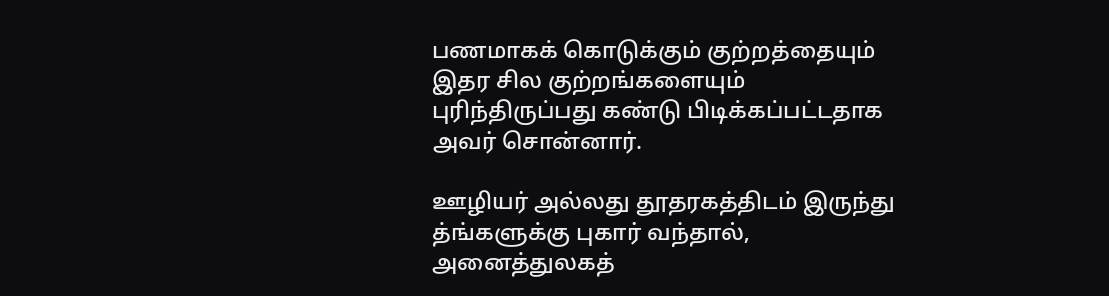பணமாகக் கொடுக்கும் குற்றத்தையும் இதர சில குற்றங்களையும் புரிந்திருப்பது கண்டு பிடிக்கப்பட்டதாக அவர் சொன்னார்.

ஊழியர் அல்லது தூதரகத்திடம் இருந்து த்ங்களுக்கு புகார் வந்தால், அனைத்துலகத்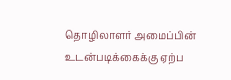தொழிலாளர் அமைப்பின் உடன்படிக்கைக்கு ஏற்ப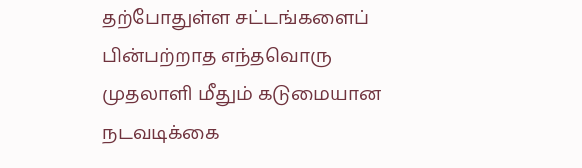தற்போதுள்ள சட்டங்களைப் பின்பற்றாத எந்தவொரு முதலாளி மீதும் கடுமையான நடவடிக்கை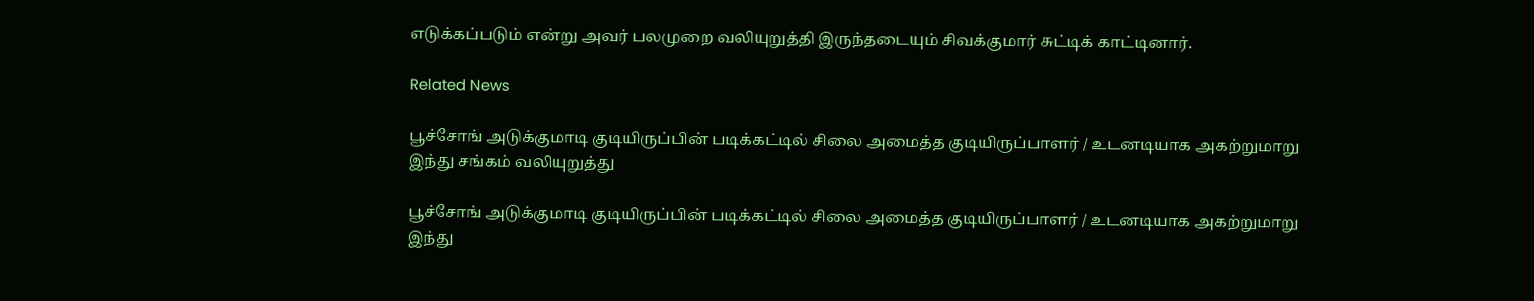எடுக்கப்படும் என்று அவர் பலமுறை வலியுறுத்தி இருந்தடையும் சிவக்குமார் சுட்டிக் காட்டினார்.

Related News

பூச்சோங் அடுக்குமாடி குடியிருப்பின் படிக்கட்டில் சிலை அமைத்த குடியிருப்பாளர் / உடனடியாக அகற்றுமாறு இந்து சங்கம் வலியுறுத்து

பூச்சோங் அடுக்குமாடி குடியிருப்பின் படிக்கட்டில் சிலை அமைத்த குடியிருப்பாளர் / உடனடியாக அகற்றுமாறு இந்து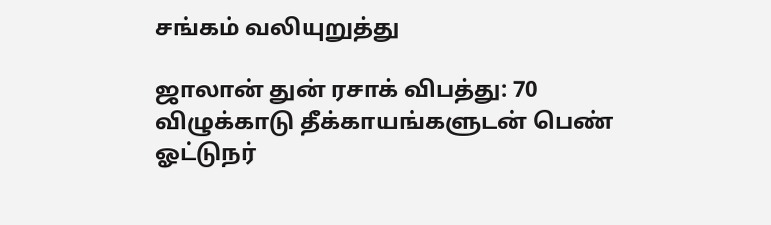சங்கம் வலியுறுத்து

ஜாலான் துன் ரசாக் விபத்து: 70 விழுக்காடு தீக்காயங்களுடன் பெண் ஓட்டுநர்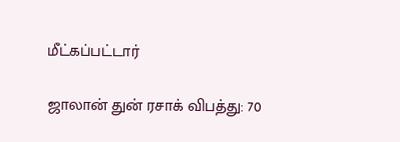மீட்கப்பட்டார்

ஜாலான் துன் ரசாக் விபத்து: 70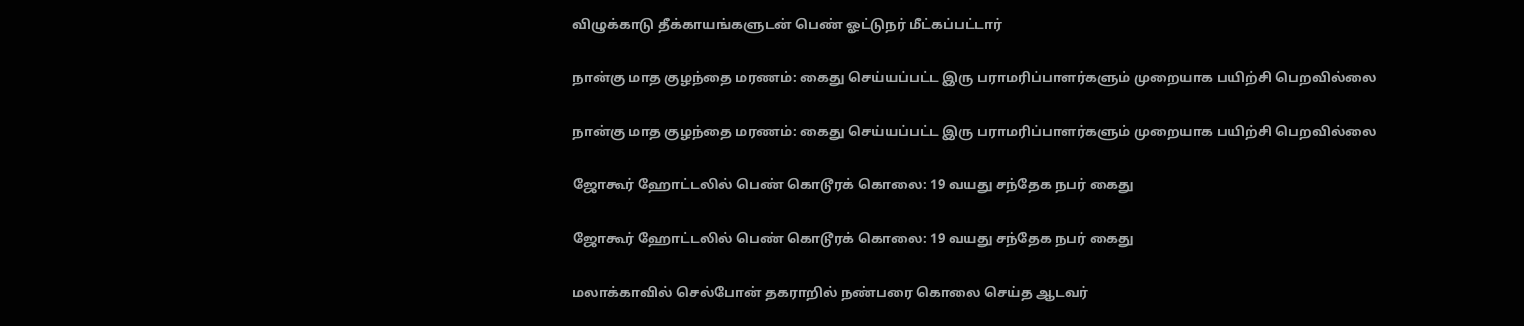விழுக்காடு தீக்காயங்களுடன் பெண் ஓட்டுநர் மீட்கப்பட்டார்

நான்கு மாத குழந்தை மரணம்: கைது செய்யப்பட்ட இரு பராமரிப்பாளர்களும் முறையாக பயிற்சி பெறவில்லை

நான்கு மாத குழந்தை மரணம்: கைது செய்யப்பட்ட இரு பராமரிப்பாளர்களும் முறையாக பயிற்சி பெறவில்லை

ஜோகூர் ஹோட்டலில் பெண் கொடூரக் கொலை: 19 வயது சந்தேக நபர் கைது

ஜோகூர் ஹோட்டலில் பெண் கொடூரக் கொலை: 19 வயது சந்தேக நபர் கைது

மலாக்காவில் செல்போன் தகராறில் நண்பரை கொலை செய்த ஆடவர்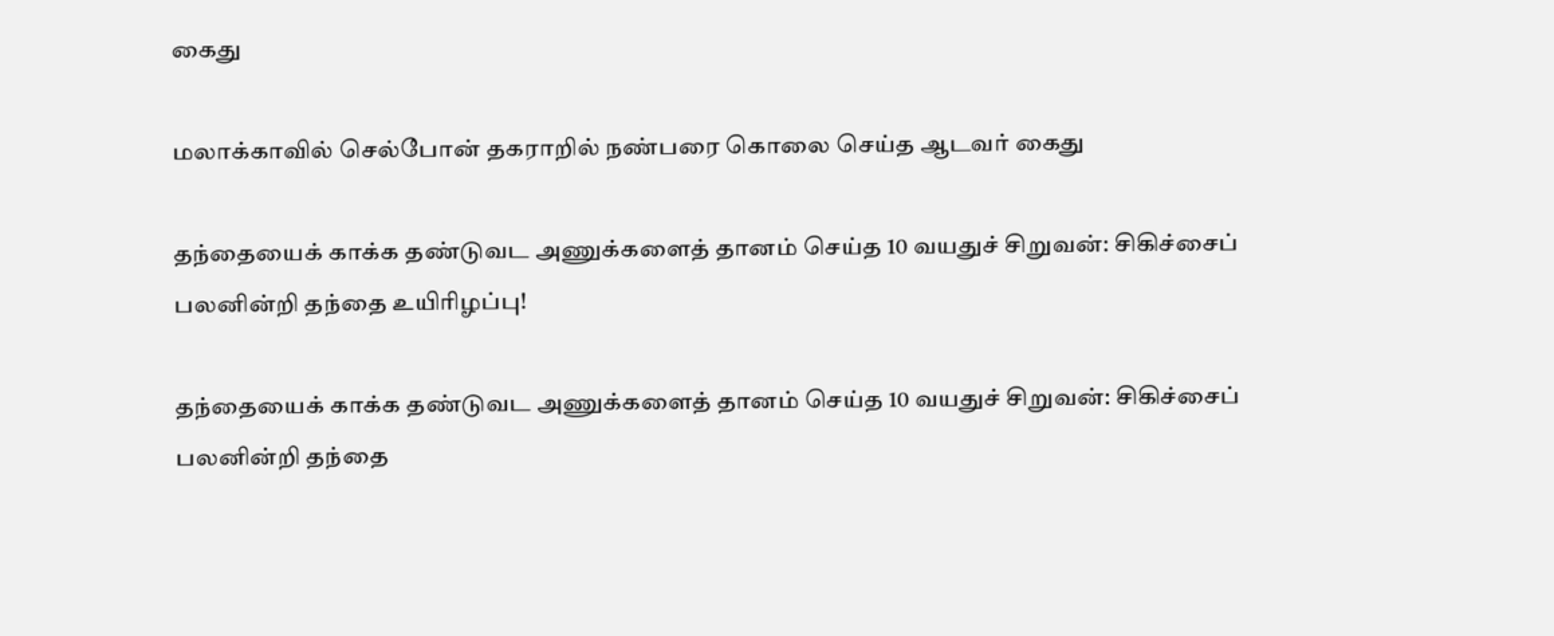கைது

மலாக்காவில் செல்போன் தகராறில் நண்பரை கொலை செய்த ஆடவர் கைது

தந்தையைக் காக்க தண்டுவட அணுக்களைத் தானம் செய்த 10 வயதுச் சிறுவன்: சிகிச்சைப் பலனின்றி தந்தை உயிரிழப்பு!

தந்தையைக் காக்க தண்டுவட அணுக்களைத் தானம் செய்த 10 வயதுச் சிறுவன்: சிகிச்சைப் பலனின்றி தந்தை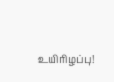உயிரிழப்பு!